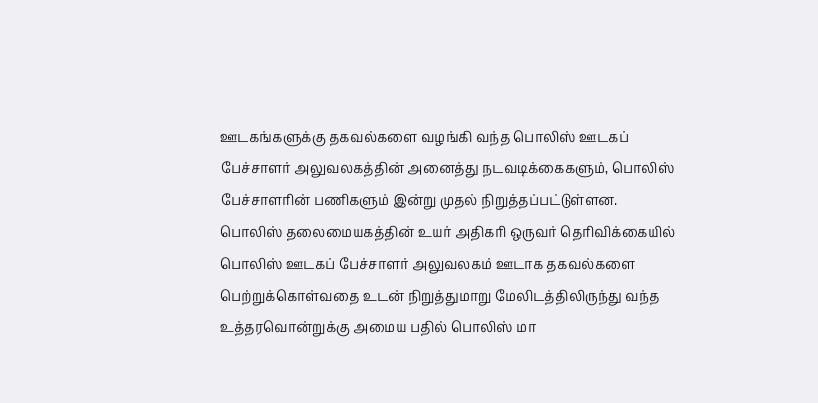ஊடகங்களுக்கு தகவல்களை வழங்கி வந்த பொலிஸ் ஊடகப் பேச்சாளர் அலுவலகத்தின் அனைத்து நடவடிக்கைகளும், பொலிஸ் பேச்சாளரின் பணிகளும் இன்று முதல் நிறுத்தப்பட்டுள்ளன.
பொலிஸ் தலைமையகத்தின் உயர் அதிகரி ஒருவர் தெரிவிக்கையில் பொலிஸ் ஊடகப் பேச்சாளர் அலுவலகம் ஊடாக தகவல்களை பெற்றுக்கொள்வதை உடன் நிறுத்துமாறு மேலிடத்திலிருந்து வந்த உத்தரவொன்றுக்கு அமைய பதில் பொலிஸ் மா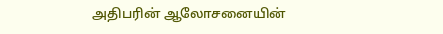அதிபரின் ஆலோசனையின்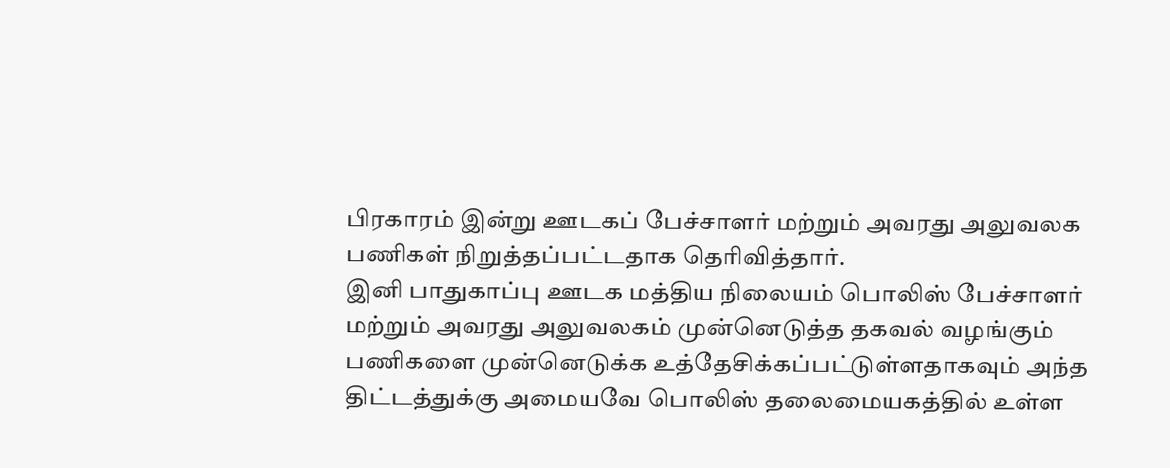பிரகாரம் இன்று ஊடகப் பேச்சாளர் மற்றும் அவரது அலுவலக பணிகள் நிறுத்தப்பட்டதாக தெரிவித்தார்.
இனி பாதுகாப்பு ஊடக மத்திய நிலையம் பொலிஸ் பேச்சாளர் மற்றும் அவரது அலுவலகம் முன்னெடுத்த தகவல் வழங்கும் பணிகளை முன்னெடுக்க உத்தேசிக்கப்பட்டுள்ளதாகவும் அந்த திட்டத்துக்கு அமையவே பொலிஸ் தலைமையகத்தில் உள்ள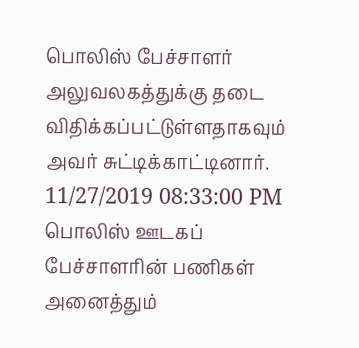பொலிஸ் பேச்சாளர் அலுவலகத்துக்கு தடை விதிக்கப்பட்டுள்ளதாகவும் அவர் சுட்டிக்காட்டினார்.
11/27/2019 08:33:00 PM
பொலிஸ் ஊடகப் பேச்சாளரின் பணிகள் அனைத்தும்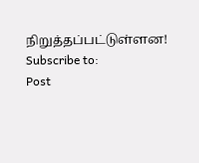நிறுத்தப்பட்டுள்ளன!
Subscribe to:
Post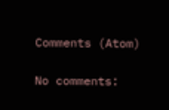Comments (Atom)

No comments: